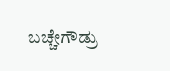ಬಚ್ಚೇಗೌಡ್ರು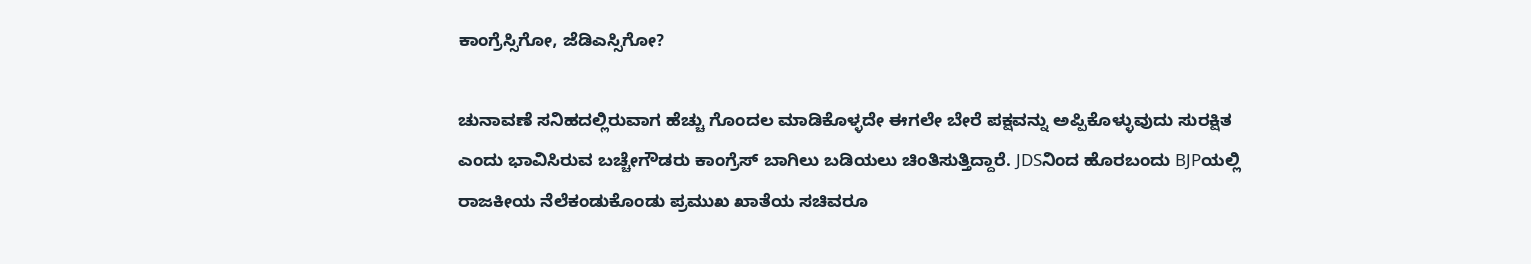ಕಾಂಗ್ರೆಸ್ಸಿಗೋ, ಜೆಡಿಎಸ್ಸಿಗೋ?

ಚುನಾವಣೆ ಸನಿಹದಲ್ಲಿರುವಾಗ ಹೆಚ್ಚು ಗೊಂದಲ ಮಾಡಿಕೊಳ್ಳದೇ ಈಗಲೇ ಬೇರೆ ಪಕ್ಷವನ್ನು ಅಪ್ಪಿಕೊಳ್ಳುವುದು ಸುರಕ್ಷಿತ ಎಂದು ಭಾವಿಸಿರುವ ಬಚ್ಚೇಗೌಡರು ಕಾಂಗ್ರೆಸ್ ಬಾಗಿಲು ಬಡಿಯಲು ಚಿಂತಿಸುತ್ತಿದ್ದಾರೆ. JDSನಿಂದ ಹೊರಬಂದು BJPಯಲ್ಲಿ ರಾಜಕೀಯ ನೆಲೆಕಂಡುಕೊಂಡು ಪ್ರಮುಖ ಖಾತೆಯ ಸಚಿವರೂ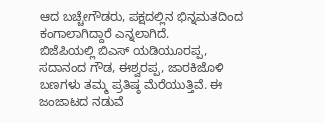ಆದ ಬಚ್ಚೇಗೌಡರು, ಪಕ್ಷದಲ್ಲಿನ ಭಿನ್ನಮತದಿಂದ ಕಂಗಾಲಾಗಿದ್ದಾರೆ ಎನ್ನಲಾಗಿದೆ.
ಬಿಜೆಪಿಯಲ್ಲಿ ಬಿಎಸ್ ಯಡಿಯೂರಪ್ಪ, ಸದಾನಂದ ಗೌಡ, ಈಶ್ವರಪ್ಪ, ಜಾರಕಿಜೊಳಿ ಬಣಗಳು ತಮ್ಮ ಪ್ರತಿಷ್ಠ ಮೆರೆಯುತ್ತಿವೆ. ಈ ಜಂಜಾಟದ ನಡುವೆ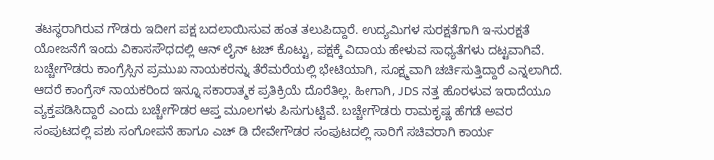ತಟಸ್ಥರಾಗಿರುವ ಗೌಡರು ಇದೀಗ ಪಕ್ಷ ಬದಲಾಯಿಸುವ ಹಂತ ತಲುಪಿದ್ದಾರೆ. ಉದ್ಯಮಿಗಳ ಸುರಕ್ಷತೆಗಾಗಿ ಇ-ಸುರಕ್ಷತೆ ಯೋಜನೆಗೆ ಇಂದು ವಿಕಾಸಸೌಧದಲ್ಲಿ ಆನ್ ಲೈನ್ ಟಚ್ ಕೊಟ್ಟು, ಪಕ್ಷಕ್ಕೆ ವಿದಾಯ ಹೇಳುವ ಸಾಧ್ಯತೆಗಳು ದಟ್ಟವಾಗಿವೆ.
ಬಚ್ಚೇಗೌಡರು ಕಾಂಗ್ರೆಸ್ಸಿನ ಪ್ರಮುಖ ನಾಯಕರನ್ನು ತೆರೆಮರೆಯಲ್ಲಿ ಭೇಟಿಯಾಗಿ, ಸೂಕ್ಷ್ಮವಾಗಿ ಚರ್ಚಿಸುತ್ತಿದ್ದಾರೆ ಎನ್ನಲಾಗಿದೆ. ಆದರೆ ಕಾಂಗ್ರೆಸ್ ನಾಯಕರಿಂದ ಇನ್ನೂ ಸಕಾರಾತ್ಮಕ ಪ್ರತಿಕ್ರಿಯೆ ದೊರೆತಿಲ್ಲ. ಹೀಗಾಗಿ, JDS ನತ್ತ ಹೊರಳುವ ಇರಾದೆಯೂ ವ್ಯಕ್ತಪಡಿಸಿದ್ದಾರೆ ಎಂದು ಬಚ್ಚೇಗೌಡರ ಆಪ್ತ ಮೂಲಗಳು ಪಿಸುಗುಟ್ಟಿವೆ. ಬಚ್ಚೇಗೌಡರು ರಾಮಕೃಷ್ಣ ಹೆಗಡೆ ಅವರ ಸಂಪುಟದಲ್ಲಿ ಪಶು ಸಂಗೋಪನೆ ಹಾಗೂ ಎಚ್ ಡಿ ದೇವೇಗೌಡರ ಸಂಪುಟದಲ್ಲಿ ಸಾರಿಗೆ ಸಚಿವರಾಗಿ ಕಾರ್ಯ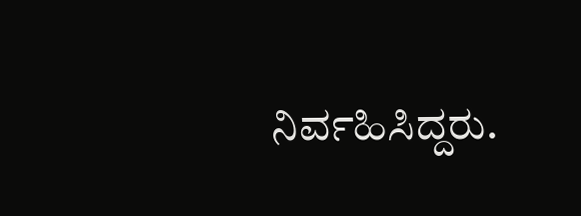ನಿರ್ವಹಿಸಿದ್ದರು.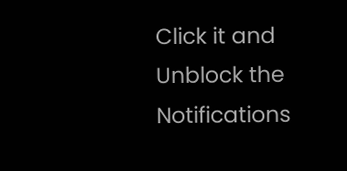Click it and Unblock the Notifications